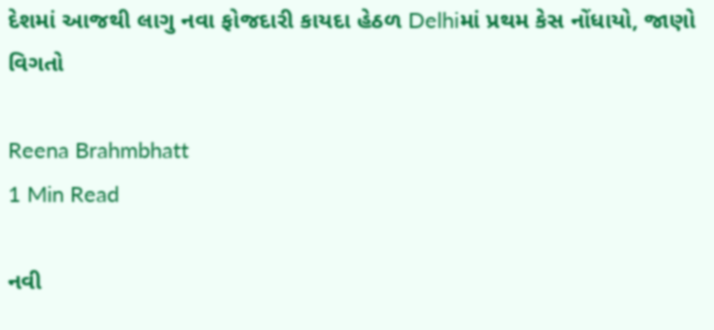દેશમાં આજથી લાગુ નવા ફોજદારી કાયદા હેઠળ Delhiમાં પ્રથમ કેસ નોંધાયો, જાણો વિગતો

Reena Brahmbhatt
1 Min Read

નવી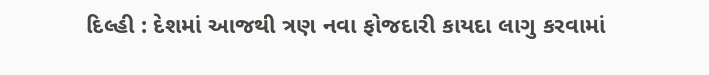દિલ્હી : દેશમાં આજથી ત્રણ નવા ફોજદારી કાયદા લાગુ કરવામાં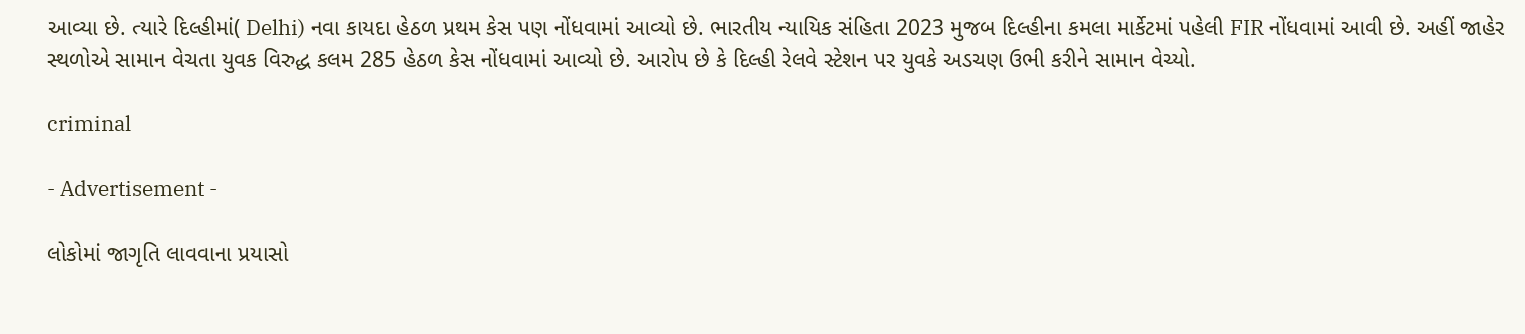આવ્યા છે. ત્યારે દિલ્હીમાં( Delhi) નવા કાયદા હેઠળ પ્રથમ કેસ પણ નોંધવામાં આવ્યો છે. ભારતીય ન્યાયિક સંહિતા 2023 મુજબ દિલ્હીના કમલા માર્કેટમાં પહેલી FIR નોંધવામાં આવી છે. અહીં જાહેર સ્થળોએ સામાન વેચતા યુવક વિરુદ્ધ કલમ 285 હેઠળ કેસ નોંધવામાં આવ્યો છે. આરોપ છે કે દિલ્હી રેલવે સ્ટેશન પર યુવકે અડચણ ઉભી કરીને સામાન વેચ્યો.

criminal

- Advertisement -

લોકોમાં જાગૃતિ લાવવાના પ્રયાસો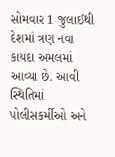સોમવાર 1 જુલાઈથી દેશમાં ત્રણ નવા કાયદા અમલમાં આવ્યા છે. આવી સ્થિતિમાં પોલીસકર્મીઓ અને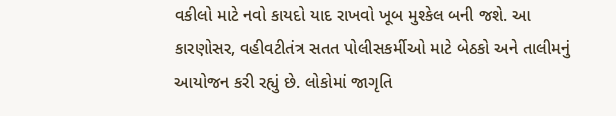વકીલો માટે નવો કાયદો યાદ રાખવો ખૂબ મુશ્કેલ બની જશે. આ કારણોસર, વહીવટીતંત્ર સતત પોલીસકર્મીઓ માટે બેઠકો અને તાલીમનું આયોજન કરી રહ્યું છે. લોકોમાં જાગૃતિ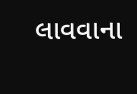લાવવાના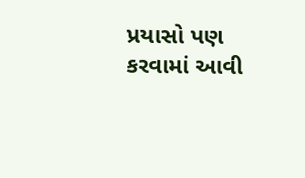પ્રયાસો પણ કરવામાં આવી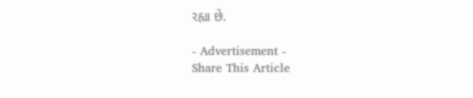રહ્યા છે.

- Advertisement -
Share This Article